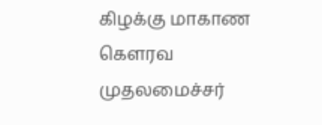கிழக்கு மாகாண கௌரவ முதலமைச்சர்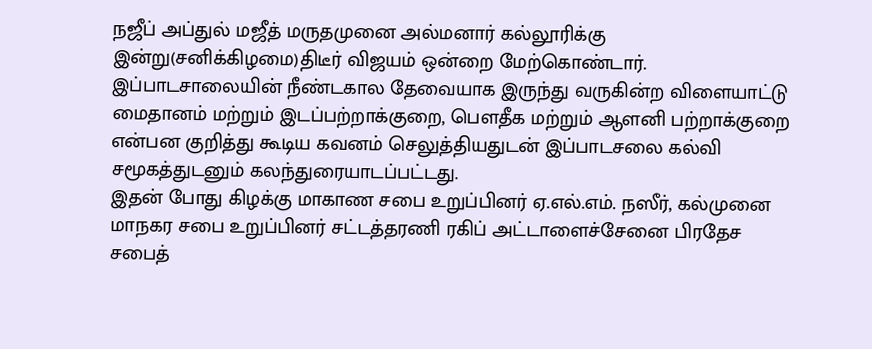நஜீப் அப்துல் மஜீத் மருதமுனை அல்மனார் கல்லூரிக்கு இன்று(சனிக்கிழமை)திடீர் விஜயம் ஒன்றை மேற்கொண்டார்.
இப்பாடசாலையின் நீண்டகால தேவையாக இருந்து வருகின்ற விளையாட்டு மைதானம் மற்றும் இடப்பற்றாக்குறை, பௌதீக மற்றும் ஆளனி பற்றாக்குறை என்பன குறித்து கூடிய கவனம் செலுத்தியதுடன் இப்பாடசலை கல்வி சமூகத்துடனும் கலந்துரையாடப்பட்டது.
இதன் போது கிழக்கு மாகாண சபை உறுப்பினர் ஏ.எல்.எம். நஸீர், கல்முனை மாநகர சபை உறுப்பினர் சட்டத்தரணி ரகிப் அட்டாளைச்சேனை பிரதேச சபைத்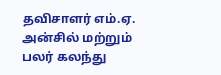தவிசாளர் எம்.ஏ. அன்சில் மற்றும் பலர் கலந்து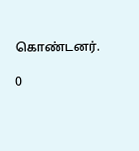கொண்டனர்.

0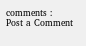comments :
Post a Comment